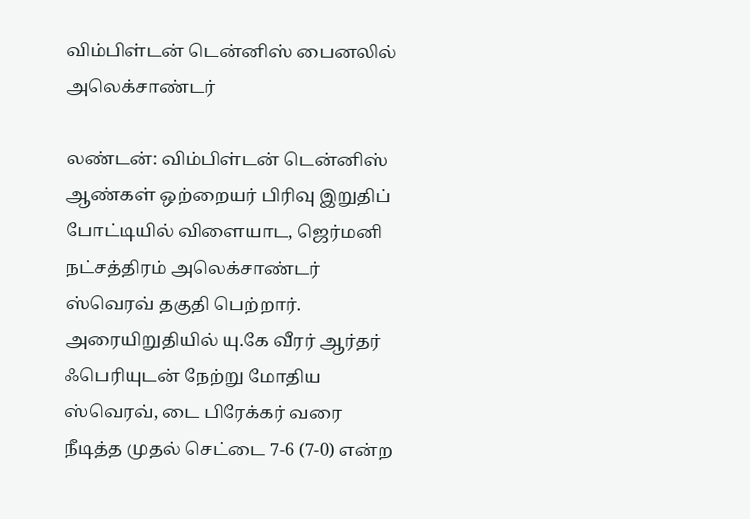விம்பிள்டன் டென்னிஸ் பைனலில் அலெக்சாண்டர்

லண்டன்: விம்பிள்டன் டென்னிஸ் ஆண்கள் ஒற்றையர் பிரிவு இறுதிப் போட்டியில் விளையாட, ஜெர்மனி நட்சத்திரம் அலெக்சாண்டர் ஸ்வெரவ் தகுதி பெற்றார். அரையிறுதியில் யு.கே வீரர் ஆர்தர் ஃபெரியுடன் நேற்று மோதிய ஸ்வெரவ், டை பிரேக்கர் வரை நீடித்த முதல் செட்டை 7-6 (7-0) என்ற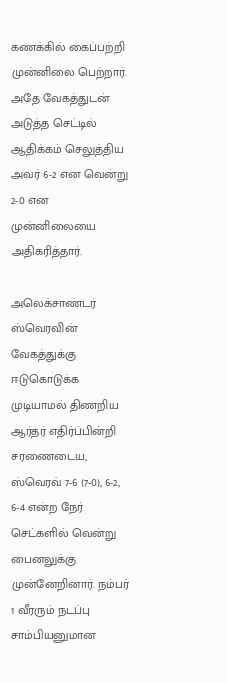கணக்கில் கைப்பற்றி முன்னிலை பெற்றார். அதே வேகத்துடன் அடுத்த செட்டில் ஆதிக்கம் செலுத்திய அவர் 6-2 என வென்று 2-0 என முன்னிலையை அதிகரித்தார்.

அலெக்சாண்டர் ஸ்வெரவின் வேகத்துக்கு ஈடுகொடுக்க முடியாமல் திணறிய ஆர்தர் எதிர்ப்பின்றி சரணைடைய, ஸ்வெரவ் 7-6 (7-0), 6-2, 6-4 என்ற நேர் செட்களில் வென்று பைனலுக்கு முன்னேறினார். நம்பர் 1 வீரரும் நடப்பு சாம்பியனுமான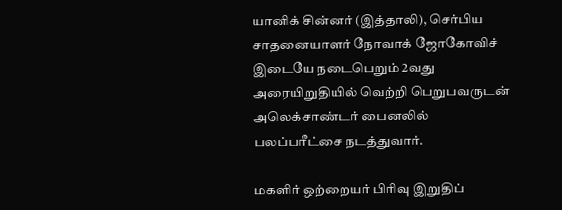யானிக் சின்னர் (இத்தாலி), செர்பிய சாதனையாளர் நோவாக் ஜோகோவிச் இடையே நடைபெறும் 2வது அரையிறுதியில் வெற்றி பெறுபவருடன் அலெக்சாண்டர் பைனலில் பலப்பரீட்சை நடத்துவார்.

மகளிர் ஒற்றையர் பிரிவு இறுதிப்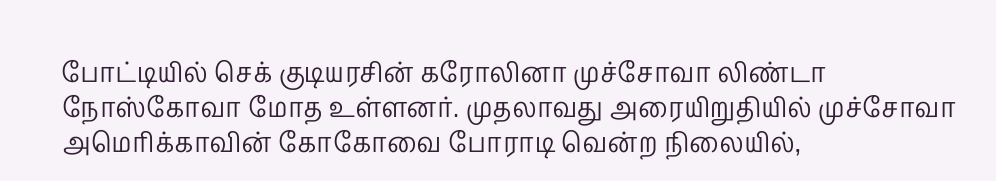போட்டியில் செக் குடியரசின் கரோலினா முச்சோவா லிண்டா நோஸ்கோவா மோத உள்ளனர். முதலாவது அரையிறுதியில் முச்சோவா அமெரிக்காவின் கோகோவை போராடி வென்ற நிலையில்,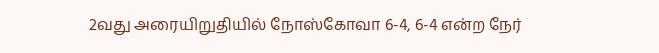2வது அரையிறுதியில் நோஸ்கோவா 6-4, 6-4 என்ற நேர்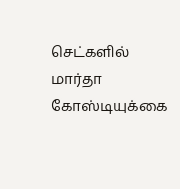செட்களில் மார்தா கோஸ்டியுக்கை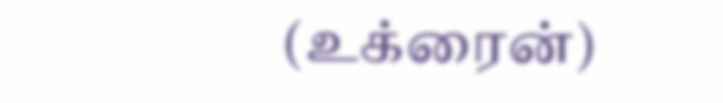(உக்ரைன்)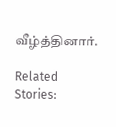வீழ்த்தினார்.

Related Stories: